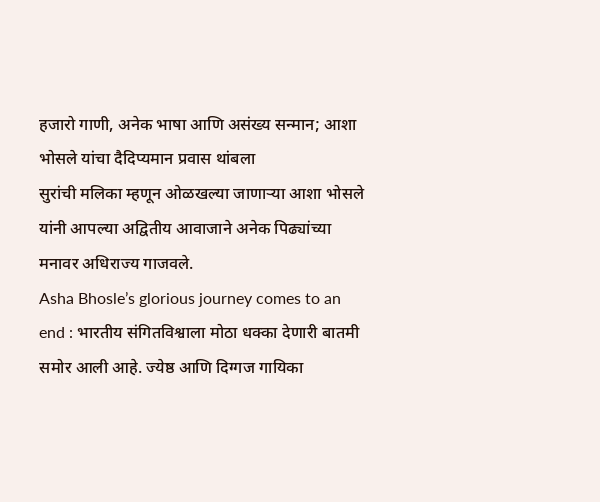हजारो गाणी, अनेक भाषा आणि असंख्य सन्मान; आशा भोसले यांचा दैदिप्यमान प्रवास थांबला
सुरांची मलिका म्हणून ओळखल्या जाणाऱ्या आशा भोसले यांनी आपल्या अद्वितीय आवाजाने अनेक पिढ्यांच्या मनावर अधिराज्य गाजवले.
Asha Bhosle’s glorious journey comes to an end : भारतीय संगितविश्वाला मोठा धक्का देणारी बातमी समोर आली आहे. ज्येष्ठ आणि दिग्गज गायिका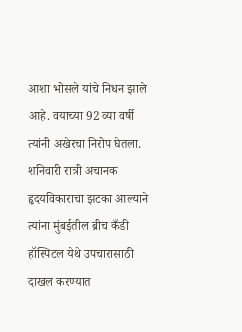आशा भोसले यांचे निधन झाले आहे. वयाच्या 92 व्या वर्षी त्यांनी अखेरचा निरोप घेतला. शनिवारी रात्री अचानक हृदयविकाराचा झटका आल्याने त्यांना मुंबईतील ब्रीच कँडी हॉस्पिटल येथे उपचारासाठी दाखल करण्यात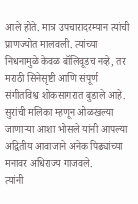आले होते. मात्र उपचारादरम्यान त्यांची प्राणज्योत मालवली. त्यांच्या निधनामुळे केवळ बॉलिवूडच नव्हे, तर मराठी सिनेसृष्टी आणि संपूर्ण संगीतविश्व शोकसागरात बुडाले आहे. सुरांची मलिका म्हणून ओळखल्या जाणाऱ्या आशा भोसले यांनी आपल्या अद्वितीय आवाजाने अनेक पिढ्यांच्या मनावर अधिराज्य गाजवले.
त्यांनी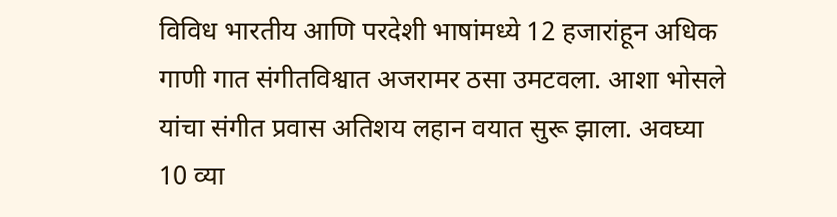विविध भारतीय आणि परदेशी भाषांमध्ये 12 हजारांहून अधिक गाणी गात संगीतविश्वात अजरामर ठसा उमटवला. आशा भोसले यांचा संगीत प्रवास अतिशय लहान वयात सुरू झाला. अवघ्या 10 व्या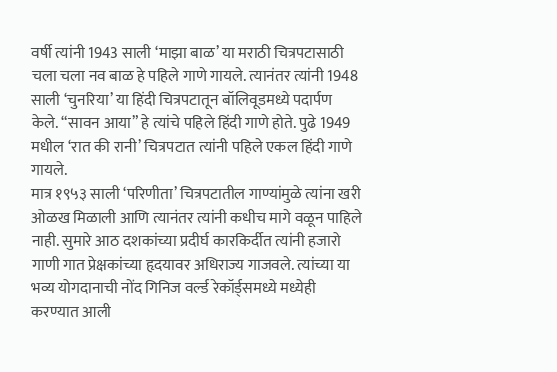वर्षी त्यांनी 1943 साली ‘माझा बाळ’ या मराठी चित्रपटासाठी चला चला नव बाळ हे पहिले गाणे गायले. त्यानंतर त्यांनी 1948 साली ‘चुनरिया’ या हिंदी चित्रपटातून बॉलिवूडमध्ये पदार्पण केले. “सावन आया” हे त्यांचे पहिले हिंदी गाणे होते. पुढे 1949 मधील ‘रात की रानी’ चित्रपटात त्यांनी पहिले एकल हिंदी गाणे गायले.
मात्र १९५३ साली ‘परिणीता’ चित्रपटातील गाण्यांमुळे त्यांना खरी ओळख मिळाली आणि त्यानंतर त्यांनी कधीच मागे वळून पाहिले नाही. सुमारे आठ दशकांच्या प्रदीर्घ कारकिर्दीत त्यांनी हजारो गाणी गात प्रेक्षकांच्या हृदयावर अधिराज्य गाजवले. त्यांच्या या भव्य योगदानाची नोंद गिनिज वर्ल्ड रेकॉर्ड्समध्ये मध्येही करण्यात आली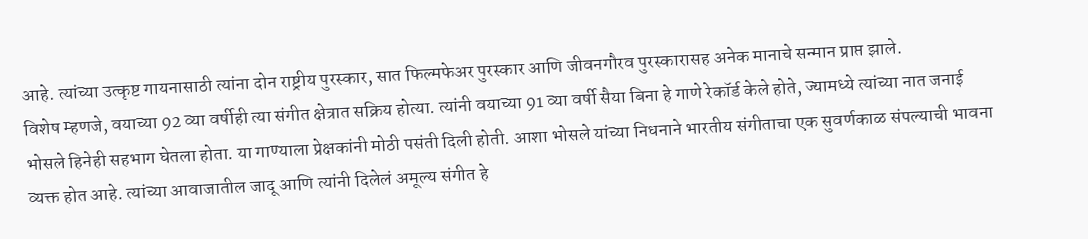आहे. त्यांच्या उत्कृष्ट गायनासाठी त्यांना दोन राष्ट्रीय पुरस्कार, सात फिल्मफेअर पुरस्कार आणि जीवनगौरव पुरस्कारासह अनेक मानाचे सन्मान प्राप्त झाले.
विशेष म्हणजे, वयाच्या 92 व्या वर्षीही त्या संगीत क्षेत्रात सक्रिय होत्या. त्यांनी वयाच्या 91 व्या वर्षी सैया बिना हे गाणे रेकॉर्ड केले होते, ज्यामध्ये त्यांच्या नात जनाई भोसले हिनेही सहभाग घेतला होता. या गाण्याला प्रेक्षकांनी मोठी पसंती दिली होती. आशा भोसले यांच्या निधनाने भारतीय संगीताचा एक सुवर्णकाळ संपल्याची भावना व्यक्त होत आहे. त्यांच्या आवाजातील जादू आणि त्यांनी दिलेलं अमूल्य संगीत हे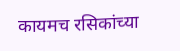कायमच रसिकांच्या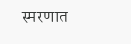स्मरणात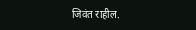जिवंत राहील.